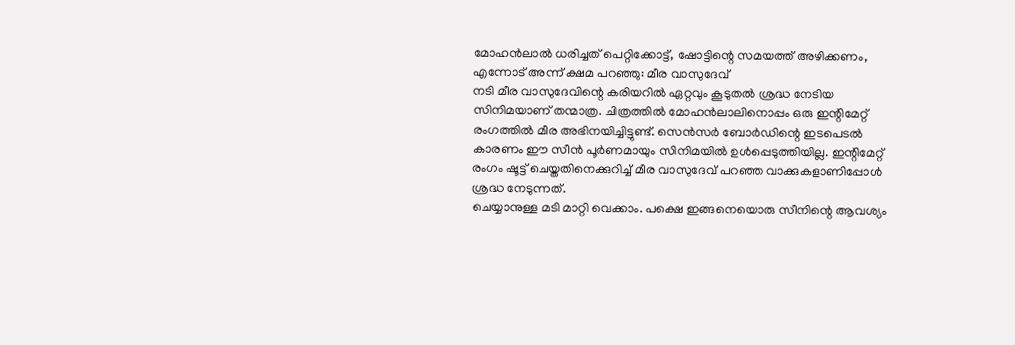മോഹൻലാൽ ധരിച്ചത് പെറ്റിക്കോട്ട്, ഷോട്ടിന്റെ സമയത്ത് അഴിക്കണം, എന്നോട് അന്ന് ക്ഷമ പറഞ്ഞു: മീര വാസുദേവ്
നടി മീര വാസുദേവിന്റെ കരിയറിൽ ഏറ്റവും കൂടുതൽ ശ്രദ്ധ നേടിയ സിനിമയാണ് തന്മാത്ര. ചിത്രത്തിൽ മോഹൻലാലിനൊപ്പം ഒരു ഇന്റിമേറ്റ് രംഗത്തിൽ മീര അഭിനയിച്ചിട്ടുണ്ട്. സെൻസർ ബോർഡിന്റെ ഇടപെടൽ കാരണം ഈ സീൻ പൂർണമായും സിനിമയിൽ ഉൾപ്പെടുത്തിയില്ല. ഇന്റിമേറ്റ് രംഗം ഷൂട്ട് ചെയ്തതിനെക്കുറിച്ച് മീര വാസുദേവ് പറഞ്ഞ വാക്കുകളാണിപ്പോൾ ശ്രദ്ധ നേടുന്നത്.
ചെയ്യാനുള്ള മടി മാറ്റി വെക്കാം. പക്ഷെ ഇങ്ങനെയൊരു സീനിന്റെ ആവശ്യം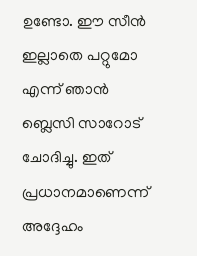ഉണ്ടോ. ഈ സീൻ ഇല്ലാതെ പറ്റുമോ എന്ന് ഞാൻ ബ്ലെസി സാറോട് ചോദിച്ചു. ഇത് പ്രധാനമാണെന്ന് അദ്ദേഹം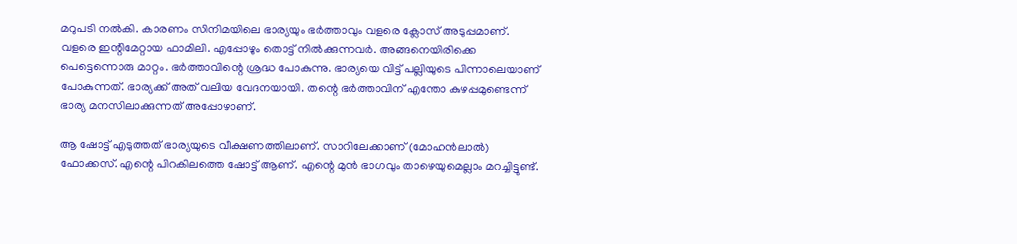മറുപടി നൽകി. കാരണം സിനിമയിലെ ഭാര്യയും ഭർത്താവും വളരെ ക്ലോസ് അടുപ്പമാണ്. വളരെ ഇന്റിമേറ്റായ ഫാമിലി. എപ്പോഴും തൊട്ട് നിൽക്കുന്നവർ. അങ്ങനെയിരിക്കെ പെട്ടെന്നൊരു മാറ്റം. ഭർത്താവിന്റെ ശ്രദ്ധ പോകുന്നു. ഭാര്യയെ വിട്ട് പല്ലിയുടെ പിന്നാലെയാണ് പോകുന്നത്. ഭാര്യക്ക് അത് വലിയ വേദനയായി. തന്റെ ഭർത്താവിന് എന്തോ കുഴപ്പമുണ്ടെന്ന് ഭാര്യ മനസിലാക്കുന്നത് അപ്പോഴാണ്.

ആ ഷോട്ട് എടുത്തത് ഭാര്യയുടെ വീക്ഷണത്തിലാണ്. സാറിലേക്കാണ് (മോഹൻലാൽ) ഫോക്കസ്. എന്റെ പിറകിലത്തെ ഷോട്ട് ആണ്. എന്റെ മുൻ ഭാഗവും താഴെയുമെല്ലാം മറച്ചിട്ടുണ്ട്.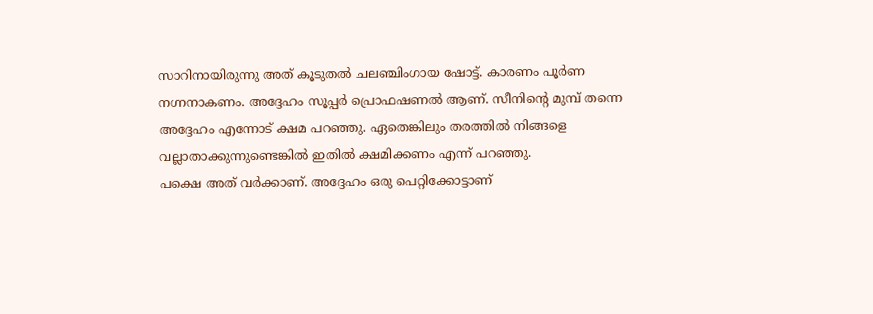സാറിനായിരുന്നു അത് കൂടുതൽ ചലഞ്ചിംഗായ ഷോട്ട്. കാരണം പൂർണ നഗ്നനാകണം. അദ്ദേഹം സൂപ്പർ പ്രൊഫഷണൽ ആണ്. സീനിന്റെ മുമ്പ് തന്നെ അദ്ദേഹം എന്നോട് ക്ഷമ പറഞ്ഞു. ഏതെങ്കിലും തരത്തിൽ നിങ്ങളെ വല്ലാതാക്കുന്നുണ്ടെങ്കിൽ ഇതിൽ ക്ഷമിക്കണം എന്ന് പറഞ്ഞു.
പക്ഷെ അത് വർക്കാണ്. അദ്ദേഹം ഒരു പെറ്റിക്കോട്ടാണ്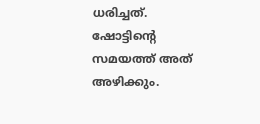ധരിച്ചത്. ഷോട്ടിന്റെ സമയത്ത് അത് അഴിക്കും.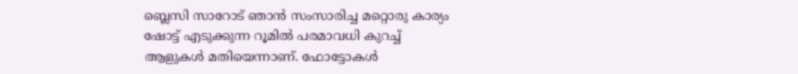ബ്ലെസി സാറോട് ഞാൻ സംസാരിച്ച മറ്റൊരു കാര്യം ഷോട്ട് എടുക്കുന്ന റൂമിൽ പരമാവധി കുറച്ച് ആളുകൾ മതിയെന്നാണ്. ഫോട്ടോകൾ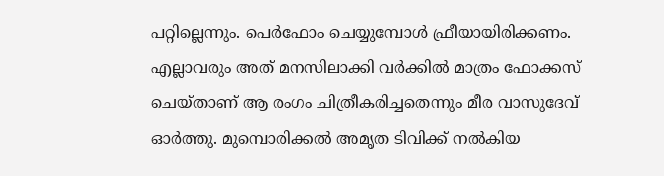പറ്റില്ലെന്നും. പെർഫോം ചെയ്യുമ്പോൾ ഫ്രീയായിരിക്കണം. എല്ലാവരും അത് മനസിലാക്കി വർക്കിൽ മാത്രം ഫോക്കസ് ചെയ്താണ് ആ രംഗം ചിത്രീകരിച്ചതെന്നും മീര വാസുദേവ് ഓർത്തു. മുമ്പൊരിക്കൽ അമൃത ടിവിക്ക് നൽകിയ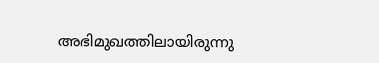അഭിമുഖത്തിലായിരുന്നു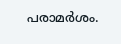പരാമർശം.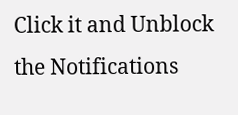Click it and Unblock the Notifications